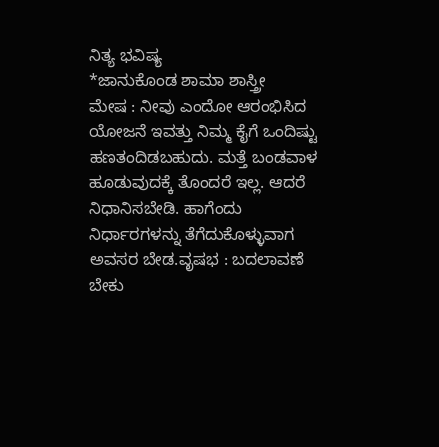ನಿತ್ಯ ಭವಿಷ್ಯ
*ಜಾನುಕೊಂಡ ಶಾಮಾ ಶಾಸ್ತ್ರೀ
ಮೇಷ : ನೀವು ಎಂದೋ ಆರಂಭಿಸಿದ ಯೋಜನೆ ಇವತ್ತು ನಿಮ್ಮ ಕೈಗೆ ಒಂದಿಷ್ಟು ಹಣತಂದಿಡಬಹುದು. ಮತ್ತೆ ಬಂಡವಾಳ ಹೂಡುವುದಕ್ಕೆ ತೊಂದರೆ ಇಲ್ಲ. ಆದರೆ ನಿಧಾನಿಸಬೇಡಿ. ಹಾಗೆಂದು ನಿರ್ಧಾರಗಳನ್ನು ತೆಗೆದುಕೊಳ್ಳುವಾಗ ಅವಸರ ಬೇಡ.ವೃಷಭ : ಬದಲಾವಣೆ ಬೇಕು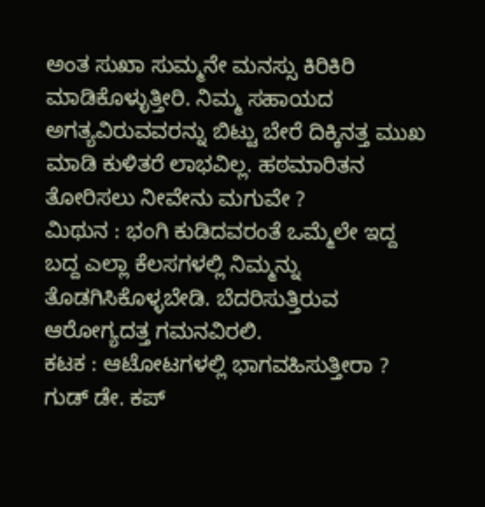ಅಂತ ಸುಖಾ ಸುಮ್ಮನೇ ಮನಸ್ಸು ಕಿರಿಕಿರಿ ಮಾಡಿಕೊಳ್ಳುತ್ತೀರಿ. ನಿಮ್ಮ ಸಹಾಯದ ಅಗತ್ಯವಿರುವವರನ್ನು ಬಿಟ್ಟು ಬೇರೆ ದಿಕ್ಕಿನತ್ತ ಮುಖ ಮಾಡಿ ಕುಳಿತರೆ ಲಾಭವಿಲ್ಲ. ಹಠಮಾರಿತನ ತೋರಿಸಲು ನೀವೇನು ಮಗುವೇ ?
ಮಿಥುನ : ಭಂಗಿ ಕುಡಿದವರಂತೆ ಒಮ್ಮೆಲೇ ಇದ್ದ ಬದ್ದ ಎಲ್ಲಾ ಕೆಲಸಗಳಲ್ಲಿ ನಿಮ್ಮನ್ನು ತೊಡಗಿಸಿಕೊಳ್ಳಬೇಡಿ. ಬೆದರಿಸುತ್ತಿರುವ ಆರೋಗ್ಯದತ್ತ ಗಮನವಿರಲಿ.
ಕಟಕ : ಆಟೋಟಗಳಲ್ಲಿ ಭಾಗವಹಿಸುತ್ತೀರಾ ? ಗುಡ್ ಡೇ. ಕಪ್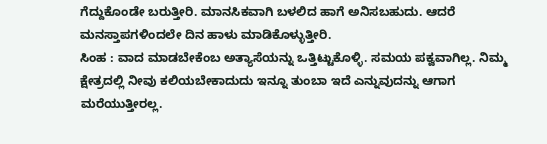ಗೆದ್ದುಕೊಂಡೇ ಬರುತ್ತೀರಿ. ಮಾನಸಿಕವಾಗಿ ಬಳಲಿದ ಹಾಗೆ ಅನಿಸಬಹುದು. ಆದರೆ ಮನಸ್ತಾಪಗಳಿಂದಲೇ ದಿನ ಹಾಳು ಮಾಡಿಕೊಳ್ಳುತ್ತೀರಿ.
ಸಿಂಹ : ವಾದ ಮಾಡಬೇಕೆಂಬ ಅತ್ಯಾಸೆಯನ್ನು ಒತ್ತಿಟ್ಟುಕೊಳ್ಳಿ. ಸಮಯ ಪಕ್ವವಾಗಿಲ್ಲ. ನಿಮ್ಮ ಕ್ಷೇತ್ರದಲ್ಲಿ ನೀವು ಕಲಿಯಬೇಕಾದುದು ಇನ್ನೂ ತುಂಬಾ ಇದೆ ಎನ್ನುವುದನ್ನು ಆಗಾಗ ಮರೆಯುತ್ತೀರಲ್ಲ.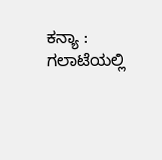ಕನ್ಯಾ : ಗಲಾಟೆಯಲ್ಲಿ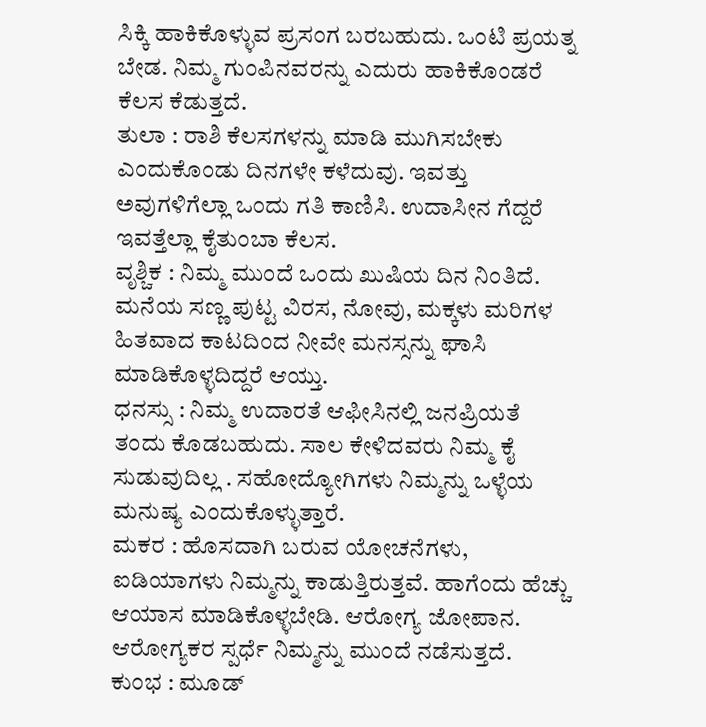ಸಿಕ್ಕಿ ಹಾಕಿಕೊಳ್ಳುವ ಪ್ರಸಂಗ ಬರಬಹುದು. ಒಂಟಿ ಪ್ರಯತ್ನ ಬೇಡ. ನಿಮ್ಮ ಗುಂಪಿನವರನ್ನು ಎದುರು ಹಾಕಿಕೊಂಡರೆ ಕೆಲಸ ಕೆಡುತ್ತದೆ.
ತುಲಾ : ರಾಶಿ ಕೆಲಸಗಳನ್ನು ಮಾಡಿ ಮುಗಿಸಬೇಕು ಎಂದುಕೊಂಡು ದಿನಗಳೇ ಕಳೆದುವು. ಇವತ್ತು ಅವುಗಳಿಗೆಲ್ಲಾ ಒಂದು ಗತಿ ಕಾಣಿಸಿ. ಉದಾಸೀನ ಗೆದ್ದರೆ ಇವತ್ತೆಲ್ಲಾ ಕೈತುಂಬಾ ಕೆಲಸ.
ವೃಶ್ಚಿಕ : ನಿಮ್ಮ ಮುಂದೆ ಒಂದು ಖುಷಿಯ ದಿನ ನಿಂತಿದೆ. ಮನೆಯ ಸಣ್ಣ ಪುಟ್ಟ ವಿರಸ, ನೋವು, ಮಕ್ಕಳು ಮರಿಗಳ ಹಿತವಾದ ಕಾಟದಿಂದ ನೀವೇ ಮನಸ್ಸನ್ನು ಘಾಸಿ ಮಾಡಿಕೊಳ್ಳದಿದ್ದರೆ ಆಯ್ತು.
ಧನಸ್ಸು : ನಿಮ್ಮ ಉದಾರತೆ ಆಫೀಸಿನಲ್ಲಿ ಜನಪ್ರಿಯತೆ ತಂದು ಕೊಡಬಹುದು. ಸಾಲ ಕೇಳಿದವರು ನಿಮ್ಮ ಕೈ ಸುಡುವುದಿಲ್ಲ . ಸಹೋದ್ಯೋಗಿಗಳು ನಿಮ್ಮನ್ನು ಒಳ್ಳೆಯ ಮನುಷ್ಯ ಎಂದುಕೊಳ್ಳುತ್ತಾರೆ.
ಮಕರ : ಹೊಸದಾಗಿ ಬರುವ ಯೋಚನೆಗಳು, ಐಡಿಯಾಗಳು ನಿಮ್ಮನ್ನು ಕಾಡುತ್ತಿರುತ್ತವೆ. ಹಾಗೆಂದು ಹೆಚ್ಚು ಆಯಾಸ ಮಾಡಿಕೊಳ್ಳಬೇಡಿ. ಆರೋಗ್ಯ ಜೋಪಾನ. ಆರೋಗ್ಯಕರ ಸ್ಪರ್ಧೆ ನಿಮ್ಮನ್ನು ಮುಂದೆ ನಡೆಸುತ್ತದೆ.
ಕುಂಭ : ಮೂಡ್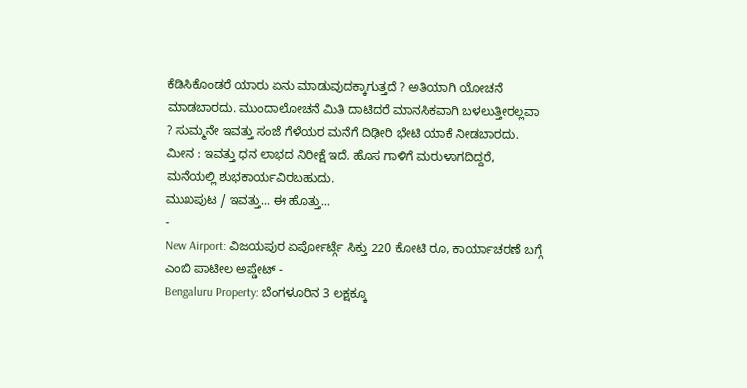ಕೆಡಿಸಿಕೊಂಡರೆ ಯಾರು ಏನು ಮಾಡುವುದಕ್ಕಾಗುತ್ತದೆ ? ಅತಿಯಾಗಿ ಯೋಚನೆ ಮಾಡಬಾರದು. ಮುಂದಾಲೋಚನೆ ಮಿತಿ ದಾಟಿದರೆ ಮಾನಸಿಕವಾಗಿ ಬಳಲುತ್ತೀರಲ್ಲವಾ ? ಸುಮ್ಮನೇ ಇವತ್ತು ಸಂಜೆ ಗೆಳೆಯರ ಮನೆಗೆ ದಿಢೀರಿ ಭೇಟಿ ಯಾಕೆ ನೀಡಬಾರದು.
ಮೀನ : ಇವತ್ತು ಧನ ಲಾಭದ ನಿರೀಕ್ಷೆ ಇದೆ. ಹೊಸ ಗಾಳಿಗೆ ಮರುಳಾಗದಿದ್ದರೆ, ಮನೆಯಲ್ಲಿ ಶುಭಕಾರ್ಯವಿರಬಹುದು.
ಮುಖಪುಟ / ಇವತ್ತು... ಈ ಹೊತ್ತು...
-
New Airport: ವಿಜಯಪುರ ಏರ್ಪೋರ್ಟ್ಗೆ ಸಿಕ್ತು 220 ಕೋಟಿ ರೂ, ಕಾರ್ಯಾಚರಣೆ ಬಗ್ಗೆ ಎಂಬಿ ಪಾಟೀಲ ಅಪ್ಡೇಟ್ -
Bengaluru Property: ಬೆಂಗಳೂರಿನ 3 ಲಕ್ಷಕ್ಕೂ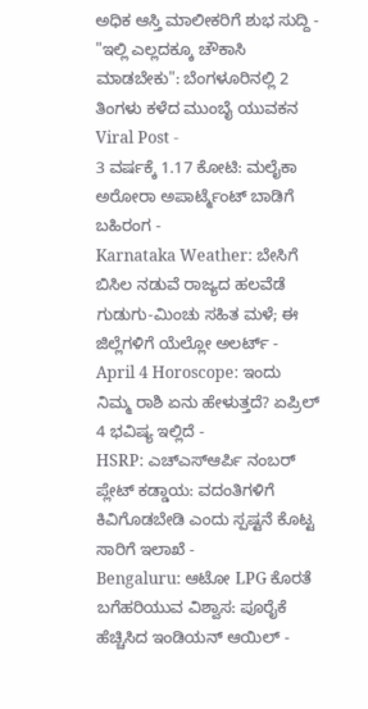ಅಧಿಕ ಆಸ್ತಿ ಮಾಲೀಕರಿಗೆ ಶುಭ ಸುದ್ದಿ -
"ಇಲ್ಲಿ ಎಲ್ಲದಕ್ಕೂ ಚೌಕಾಸಿ ಮಾಡಬೇಕು": ಬೆಂಗಳೂರಿನಲ್ಲಿ 2 ತಿಂಗಳು ಕಳೆದ ಮುಂಬೈ ಯುವಕನ Viral Post -
3 ವರ್ಷಕ್ಕೆ 1.17 ಕೋಟಿ: ಮಲೈಕಾ ಅರೋರಾ ಅಪಾರ್ಟ್ಮೆಂಟ್ ಬಾಡಿಗೆ ಬಹಿರಂಗ -
Karnataka Weather: ಬೇಸಿಗೆ ಬಿಸಿಲ ನಡುವೆ ರಾಜ್ಯದ ಹಲವೆಡೆ ಗುಡುಗು-ಮಿಂಚು ಸಹಿತ ಮಳೆ; ಈ ಜಿಲ್ಲೆಗಳಿಗೆ ಯೆಲ್ಲೋ ಅಲರ್ಟ್ -
April 4 Horoscope: ಇಂದು ನಿಮ್ಮ ರಾಶಿ ಏನು ಹೇಳುತ್ತದೆ? ಏಪ್ರಿಲ್ 4 ಭವಿಷ್ಯ ಇಲ್ಲಿದೆ -
HSRP: ಎಚ್ಎಸ್ಆರ್ಪಿ ನಂಬರ್ ಪ್ಲೇಟ್ ಕಡ್ಡಾಯ: ವದಂತಿಗಳಿಗೆ ಕಿವಿಗೊಡಬೇಡಿ ಎಂದು ಸ್ಪಷ್ಟನೆ ಕೊಟ್ಟ ಸಾರಿಗೆ ಇಲಾಖೆ -
Bengaluru: ಆಟೋ LPG ಕೊರತೆ ಬಗೆಹರಿಯುವ ವಿಶ್ವಾಸ: ಪೂರೈಕೆ ಹೆಚ್ಚಿಸಿದ ಇಂಡಿಯನ್ ಆಯಿಲ್ -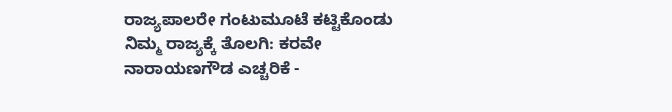ರಾಜ್ಯಪಾಲರೇ ಗಂಟುಮೂಟೆ ಕಟ್ಟಿಕೊಂಡು ನಿಮ್ಮ ರಾಜ್ಯಕ್ಕೆ ತೊಲಗಿ: ಕರವೇ ನಾರಾಯಣಗೌಡ ಎಚ್ಚರಿಕೆ -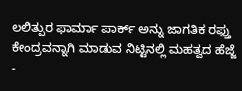ಲಲಿತ್ಪುರ ಫಾರ್ಮಾ ಪಾರ್ಕ್ ಅನ್ನು ಜಾಗತಿಕ ರಫ್ತು ಕೇಂದ್ರವನ್ನಾಗಿ ಮಾಡುವ ನಿಟ್ಟಿನಲ್ಲಿ ಮಹತ್ವದ ಹೆಜ್ಜೆ -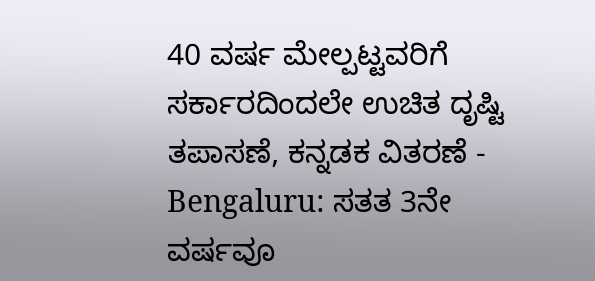40 ವರ್ಷ ಮೇಲ್ಪಟ್ಟವರಿಗೆ ಸರ್ಕಾರದಿಂದಲೇ ಉಚಿತ ದೃಷ್ಟಿ ತಪಾಸಣೆ, ಕನ್ನಡಕ ವಿತರಣೆ -
Bengaluru: ಸತತ 3ನೇ ವರ್ಷವೂ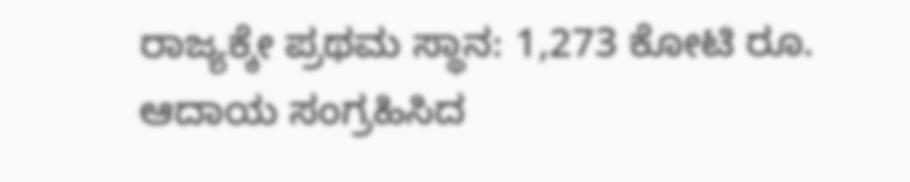ರಾಜ್ಯಕ್ಕೇ ಪ್ರಥಮ ಸ್ಥಾನ: 1,273 ಕೋಟಿ ರೂ. ಆದಾಯ ಸಂಗ್ರಹಿಸಿದ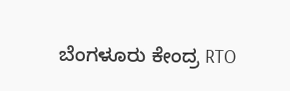ಬೆಂಗಳೂರು ಕೇಂದ್ರ RTO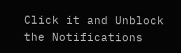Click it and Unblock the Notifications